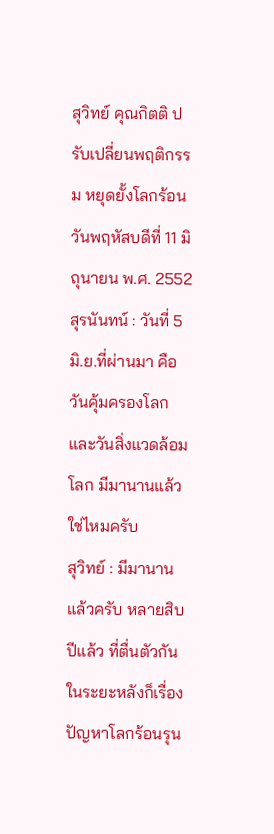สุวิทย์ คุณกิตติ ปรับเปลี่ยนพฤติกรรม หยุดยั้งโลกร้อน
วันพฤหัสบดีที่ 11 มิถุนายน พ.ศ. 2552
สุรนันทน์ : วันที่ 5 มิ.ย.ที่ผ่านมา คือวันคุ้มครองโลก และวันสิ่งแวดล้อมโลก มีมานานแล้วใช่ไหมครับ
สุวิทย์ : มีมานานแล้วครับ หลายสิบปีแล้ว ที่ตื่นตัวกันในระยะหลังก็เรื่องปัญหาโลกร้อนรุน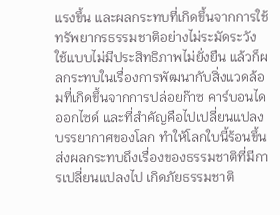แรงขึ้น และผลกระทบที่เกิดขึ้นจากการใช้ทรัพยากรธรรมชาติอย่างไม่ระมัดระวัง ใช้แบบไม่มีประสิทธิภาพไม่ยั่งยืน แล้วก็ผลกระทบในเรื่องการพัฒนากับสิ่งแวดล้อมที่เกิดขึ้นจากการปล่อยก๊าซ คาร์บอนไดออกไซด์ และที่สำคัญคือไปเปลี่ยนแปลงบรรยากาศของโลก ทำให้โลกใบนี้ร้อนขึ้น ส่งผลกระทบถึงเรื่องของธรรมชาติที่มีการเปลี่ยนแปลงไป เกิดภัยธรรมชาติ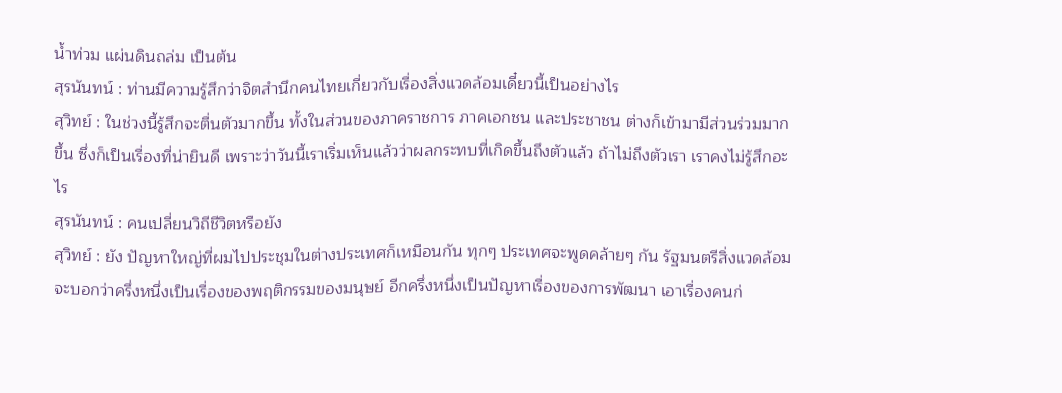น้ำท่วม แผ่นดินถล่ม เป็นต้น
สุรนันทน์ : ท่านมีความรู้สึกว่าจิตสำนึกคนไทยเกี่ยวกับเรื่องสิ่งแวดล้อมเดี๋ยวนี้เป็นอย่างไร
สุวิทย์ : ในช่วงนี้รู้สึกจะตื่นตัวมากขึ้น ทั้งในส่วนของภาคราชการ ภาคเอกชน และประชาชน ต่างก็เข้ามามีส่วนร่วมมากขึ้น ซึ่งก็เป็นเรื่องที่น่ายินดี เพราะว่าวันนี้เราเริ่มเห็นแล้วว่าผลกระทบที่เกิดขึ้นถึงตัวแล้ว ถ้าไม่ถึงตัวเรา เราคงไม่รู้สึกอะไร
สุรนันทน์ : คนเปลี่ยนวิถีชีวิตหรือยัง
สุวิทย์ : ยัง ปัญหาใหญ่ที่ผมไปประชุมในต่างประเทศก็เหมือนกัน ทุกๆ ประเทศจะพูดคล้ายๆ กัน รัฐมนตรีสิ่งแวดล้อมจะบอกว่าครึ่งหนึ่งเป็นเรื่องของพฤติกรรมของมนุษย์ อีกครึ่งหนึ่งเป็นปัญหาเรื่องของการพัฒนา เอาเรื่องคนก่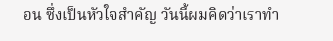อน ซึ่งเป็นหัวใจสำคัญ วันนี้ผมคิดว่าเราทำ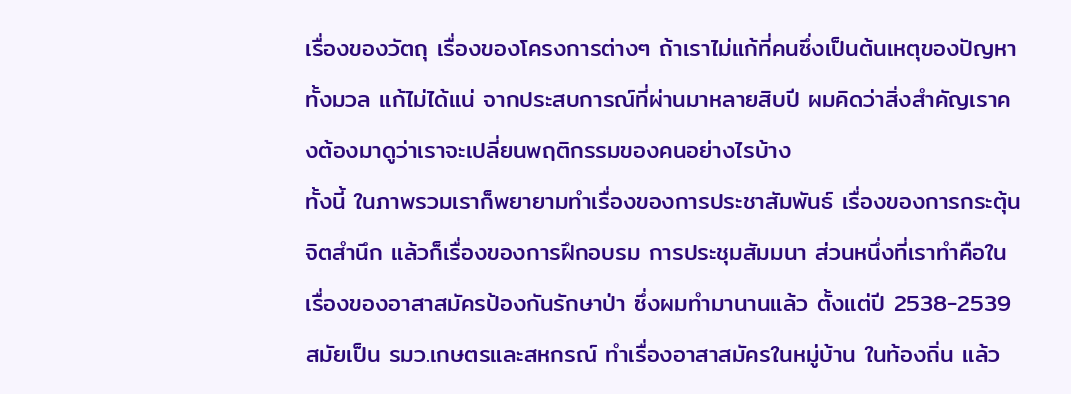เรื่องของวัตถุ เรื่องของโครงการต่างๆ ถ้าเราไม่แก้ที่คนซึ่งเป็นต้นเหตุของปัญหาทั้งมวล แก้ไม่ได้แน่ จากประสบการณ์ที่ผ่านมาหลายสิบปี ผมคิดว่าสิ่งสำคัญเราคงต้องมาดูว่าเราจะเปลี่ยนพฤติกรรมของคนอย่างไรบ้าง
ทั้งนี้ ในภาพรวมเราก็พยายามทำเรื่องของการประชาสัมพันธ์ เรื่องของการกระตุ้นจิตสำนึก แล้วก็เรื่องของการฝึกอบรม การประชุมสัมมนา ส่วนหนึ่งที่เราทำคือในเรื่องของอาสาสมัครป้องกันรักษาป่า ซึ่งผมทำมานานแล้ว ตั้งแต่ปี 2538-2539 สมัยเป็น รมว.เกษตรและสหกรณ์ ทำเรื่องอาสาสมัครในหมู่บ้าน ในท้องถิ่น แล้ว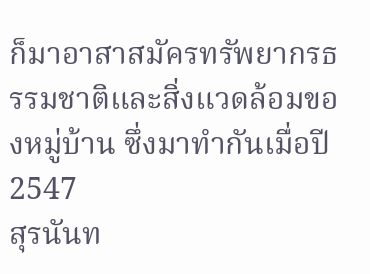ก็มาอาสาสมัครทรัพยากรธรรมชาติและสิ่งแวดล้อมของหมู่บ้าน ซึ่งมาทำกันเมื่อปี 2547
สุรนันท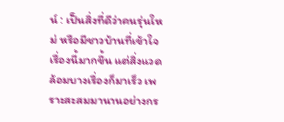น์ : เป็นสิ่งที่ดีว่าคนรุ่นใหม่ หรือมีชาวบ้านที่เข้าใจเรื่องนี้มากขึ้น แต่สิ่งแวดล้อมบางเรื่องก็มาเร็ว เพราะสะสมมานานอย่างกร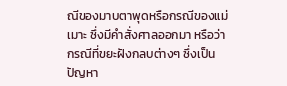ณีของมาบตาพุดหรือกรณีของแม่เมาะ ซึ่งมีคำสั่งศาลออกมา หรือว่ากรณีที่ขยะฝังกลบต่างๆ ซึ่งเป็นปัญหา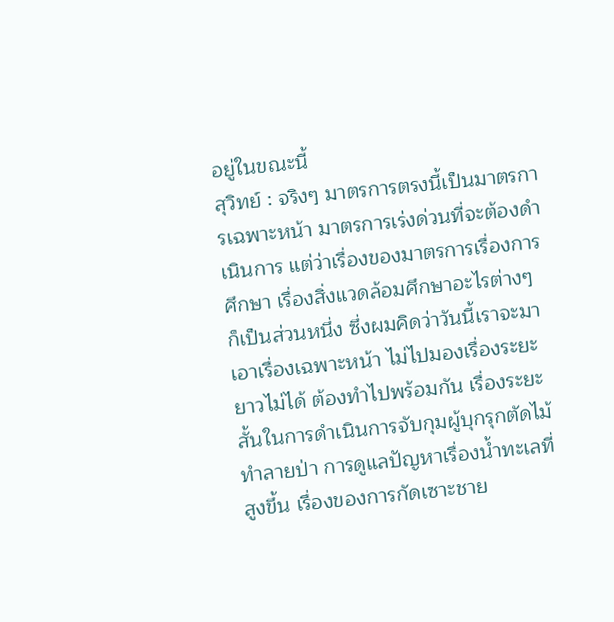อยู่ในขณะนี้
สุวิทย์ : จริงๆ มาตรการตรงนี้เป็นมาตรการเฉพาะหน้า มาตรการเร่งด่วนที่จะต้องดำเนินการ แต่ว่าเรื่องของมาตรการเรื่องการศึกษา เรื่องสิ่งแวดล้อมศึกษาอะไรต่างๆ ก็เป็นส่วนหนึ่ง ซึ่งผมคิดว่าวันนี้เราจะมาเอาเรื่องเฉพาะหน้า ไม่ไปมองเรื่องระยะยาวไม่ได้ ต้องทำไปพร้อมกัน เรื่องระยะสั้นในการดำเนินการจับกุมผู้บุกรุกตัดไม้ทำลายป่า การดูแลปัญหาเรื่องน้ำทะเลที่สูงขึ้น เรื่องของการกัดเซาะชาย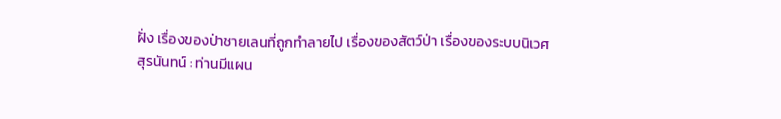ฝั่ง เรื่องของป่าชายเลนที่ถูกทำลายไป เรื่องของสัตว์ป่า เรื่องของระบบนิเวศ
สุรนันทน์ : ท่านมีแผน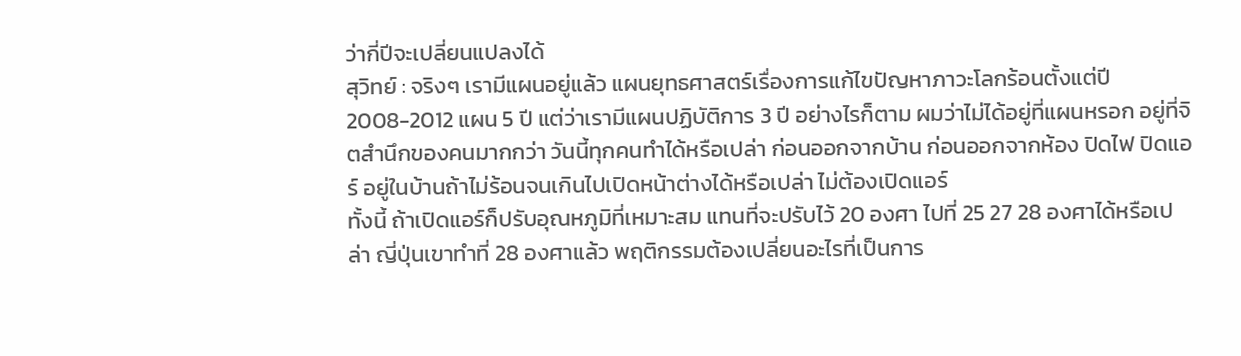ว่ากี่ปีจะเปลี่ยนแปลงได้
สุวิทย์ : จริงๆ เรามีแผนอยู่แล้ว แผนยุทธศาสตร์เรื่องการแก้ไขปัญหาภาวะโลกร้อนตั้งแต่ปี 2008-2012 แผน 5 ปี แต่ว่าเรามีแผนปฏิบัติการ 3 ปี อย่างไรก็ตาม ผมว่าไม่ได้อยู่ที่แผนหรอก อยู่ที่จิตสำนึกของคนมากกว่า วันนี้ทุกคนทำได้หรือเปล่า ก่อนออกจากบ้าน ก่อนออกจากห้อง ปิดไฟ ปิดแอร์ อยู่ในบ้านถ้าไม่ร้อนจนเกินไปเปิดหน้าต่างได้หรือเปล่า ไม่ต้องเปิดแอร์
ทั้งนี้ ถ้าเปิดแอร์ก็ปรับอุณหภูมิที่เหมาะสม แทนที่จะปรับไว้ 20 องศา ไปที่ 25 27 28 องศาได้หรือเปล่า ญี่ปุ่นเขาทำที่ 28 องศาแล้ว พฤติกรรมต้องเปลี่ยนอะไรที่เป็นการ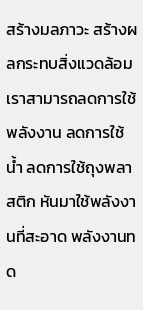สร้างมลภาวะ สร้างผลกระทบสิ่งแวดล้อม เราสามารถลดการใช้พลังงาน ลดการใช้น้ำ ลดการใช้ถุงพลาสติก หันมาใช้พลังงานที่สะอาด พลังงานทด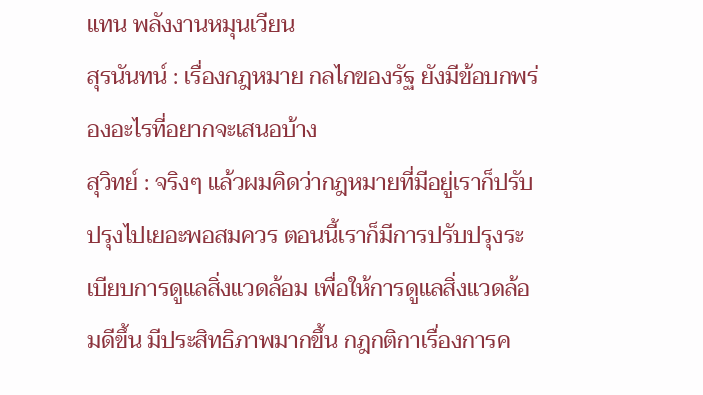แทน พลังงานหมุนเวียน
สุรนันทน์ : เรื่องกฎหมาย กลไกของรัฐ ยังมีข้อบกพร่องอะไรที่อยากจะเสนอบ้าง
สุวิทย์ : จริงๆ แล้วผมคิดว่ากฎหมายที่มีอยู่เราก็ปรับปรุงไปเยอะพอสมควร ตอนนี้เราก็มีการปรับปรุงระเบียบการดูแลสิ่งแวดล้อม เพื่อให้การดูแลสิ่งแวดล้อมดีขึ้น มีประสิทธิภาพมากขึ้น กฎกติกาเรื่องการค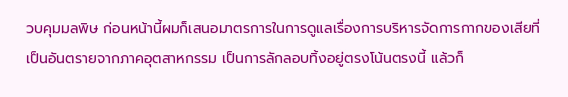วบคุมมลพิษ ก่อนหน้านี้ผมก็เสนอมาตรการในการดูแลเรื่องการบริหารจัดการกากของเสียที่ เป็นอันตรายจากภาคอุตสาหกรรม เป็นการลักลอบทิ้งอยู่ตรงโน้นตรงนี้ แล้วก็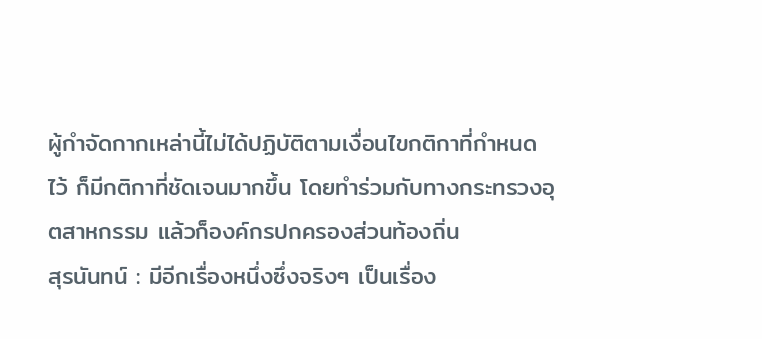ผู้กำจัดกากเหล่านี้ไม่ได้ปฏิบัติตามเงื่อนไขกติกาที่กำหนดไว้ ก็มีกติกาที่ชัดเจนมากขึ้น โดยทำร่วมกับทางกระทรวงอุตสาหกรรม แล้วก็องค์กรปกครองส่วนท้องถิ่น
สุรนันทน์ : มีอีกเรื่องหนึ่งซึ่งจริงๆ เป็นเรื่อง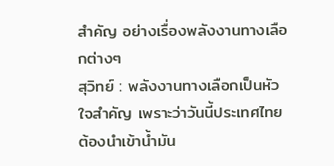สำคัญ อย่างเรื่องพลังงานทางเลือกต่างๆ
สุวิทย์ : พลังงานทางเลือกเป็นหัวใจสำคัญ เพราะว่าวันนี้ประเทศไทยต้องนำเข้าน้ำมัน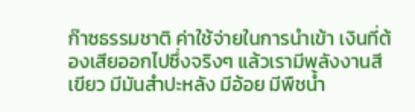ก๊าซธรรมชาติ ค่าใช้จ่ายในการนำเข้า เงินที่ต้องเสียออกไปซึ่งจริงๆ แล้วเรามีพลังงานสีเขียว มีมันสำปะหลัง มีอ้อย มีพืชน้ำ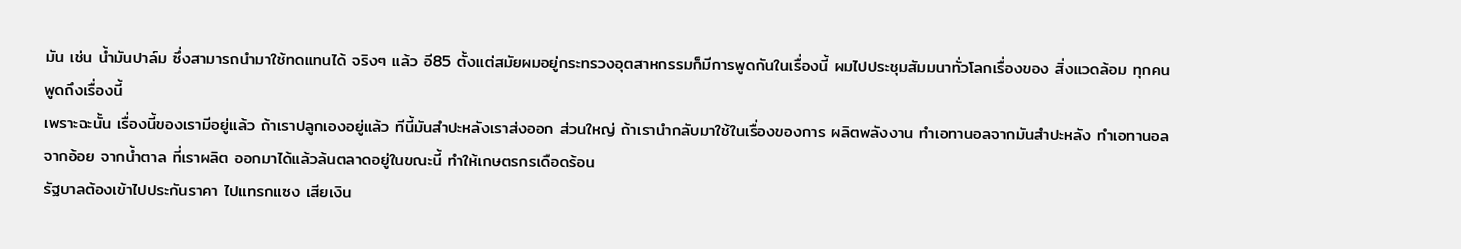มัน เช่น น้ำมันปาล์ม ซึ่งสามารถนำมาใช้ทดแทนได้ จริงๆ แล้ว อี85 ตั้งแต่สมัยผมอยู่กระทรวงอุตสาหกรรมก็มีการพูดกันในเรื่องนี้ ผมไปประชุมสัมมนาทั่วโลกเรื่องของ สิ่งแวดล้อม ทุกคนพูดถึงเรื่องนี้
เพราะฉะนั้น เรื่องนี้ของเรามีอยู่แล้ว ถ้าเราปลูกเองอยู่แล้ว ทีนี้มันสำปะหลังเราส่งออก ส่วนใหญ่ ถ้าเรานำกลับมาใช้ในเรื่องของการ ผลิตพลังงาน ทำเอทานอลจากมันสำปะหลัง ทำเอทานอลจากอ้อย จากน้ำตาล ที่เราผลิต ออกมาได้แล้วล้นตลาดอยู่ในขณะนี้ ทำให้เกษตรกรเดือดร้อน
รัฐบาลต้องเข้าไปประกันราคา ไปแทรกแซง เสียเงิน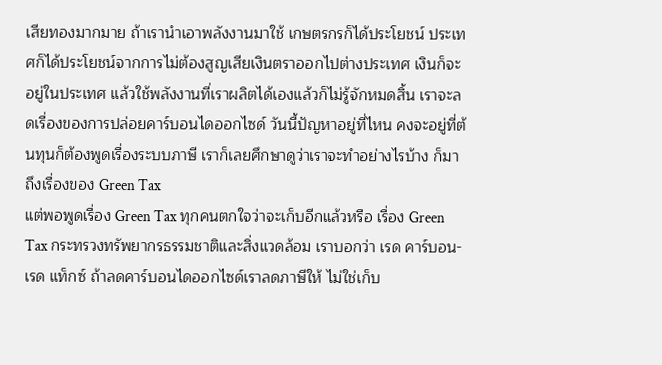เสียทองมากมาย ถ้าเรานำเอาพลังงานมาใช้ เกษตรกรก็ได้ประโยชน์ ประเทศก็ได้ประโยชน์จากการไม่ต้องสูญเสียเงินตราออกไปต่างประเทศ เงินก็จะอยู่ในประเทศ แล้วใช้พลังงานที่เราผลิตได้เองแล้วก็ไม่รู้จักหมดสิ้น เราจะลดเรื่องของการปล่อยคาร์บอนไดออกไซด์ วันนี้ปัญหาอยู่ที่ไหน คงจะอยู่ที่ต้นทุนก็ต้องพูดเรื่องระบบภาษี เราก็เลยศึกษาดูว่าเราจะทำอย่างไรบ้าง ก็มาถึงเรื่องของ Green Tax
แต่พอพูดเรื่อง Green Tax ทุกคนตกใจว่าจะเก็บอีกแล้วหรือ เรื่อง Green Tax กระทรวงทรัพยากรธรรมชาติและสิ่งแวดล้อม เราบอกว่า เรด คาร์บอน-เรด แท็กซ์ ถ้าลดคาร์บอนไดออกไซด์เราลดภาษีให้ ไม่ใช่เก็บ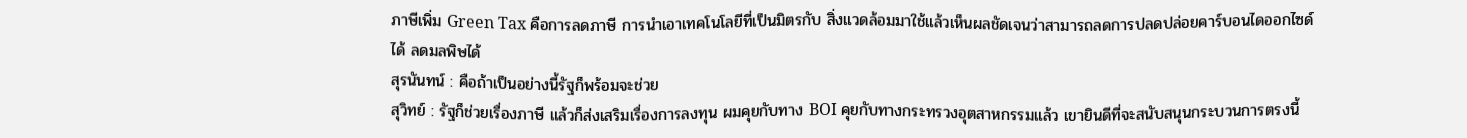ภาษีเพิ่ม Green Tax คือการลดภาษี การนำเอาเทคโนโลยีที่เป็นมิตรกับ สิ่งแวดล้อมมาใช้แล้วเห็นผลชัดเจนว่าสามารถลดการปลดปล่อยคาร์บอนไดออกไซด์ ได้ ลดมลพิษได้
สุรนันทน์ : คือถ้าเป็นอย่างนี้รัฐก็พร้อมจะช่วย
สุวิทย์ : รัฐก็ช่วยเรื่องภาษี แล้วก็ส่งเสริมเรื่องการลงทุน ผมคุยกับทาง BOI คุยกับทางกระทรวงอุตสาหกรรมแล้ว เขายินดีที่จะสนับสนุนกระบวนการตรงนี้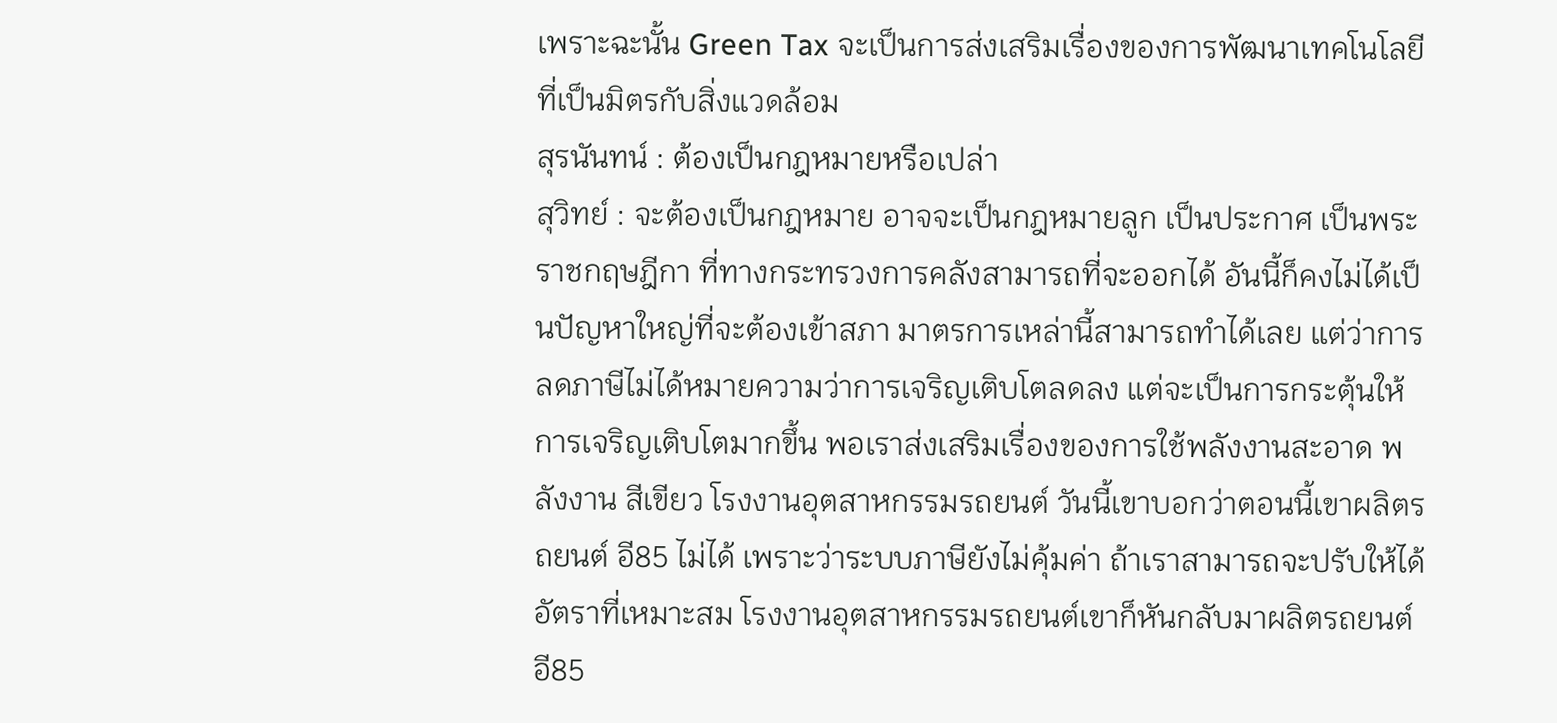เพราะฉะนั้น Green Tax จะเป็นการส่งเสริมเรื่องของการพัฒนาเทคโนโลยีที่เป็นมิตรกับสิ่งแวดล้อม
สุรนันทน์ : ต้องเป็นกฎหมายหรือเปล่า
สุวิทย์ : จะต้องเป็นกฎหมาย อาจจะเป็นกฎหมายลูก เป็นประกาศ เป็นพระราชกฤษฎีกา ที่ทางกระทรวงการคลังสามารถที่จะออกได้ อันนี้ก็คงไม่ได้เป็นปัญหาใหญ่ที่จะต้องเข้าสภา มาตรการเหล่านี้สามารถทำได้เลย แต่ว่าการลดภาษีไม่ได้หมายความว่าการเจริญเติบโตลดลง แต่จะเป็นการกระตุ้นให้การเจริญเติบโตมากขึ้น พอเราส่งเสริมเรื่องของการใช้พลังงานสะอาด พลังงาน สีเขียว โรงงานอุตสาหกรรมรถยนต์ วันนี้เขาบอกว่าตอนนี้เขาผลิตรถยนต์ อี85 ไม่ได้ เพราะว่าระบบภาษียังไม่คุ้มค่า ถ้าเราสามารถจะปรับให้ได้อัตราที่เหมาะสม โรงงานอุตสาหกรรมรถยนต์เขาก็หันกลับมาผลิตรถยนต์ อี85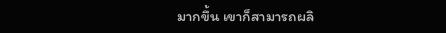มากขึ้น เขาก็สามารถผลิ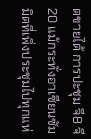ตขายได้ การปะชุม จี8 จี20 แม้กระทั่งอาเซียนซัมมิตที่เพิ่งประชุมไปทุกแห่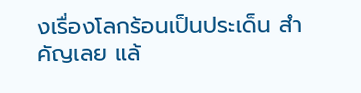งเรื่องโลกร้อนเป็นประเด็น สำคัญเลย แล้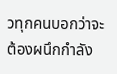วทุกคนบอกว่าจะต้องผนึกกำลัง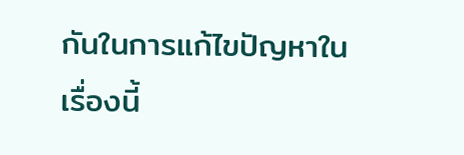กันในการแก้ไขปัญหาในเรื่องนี้